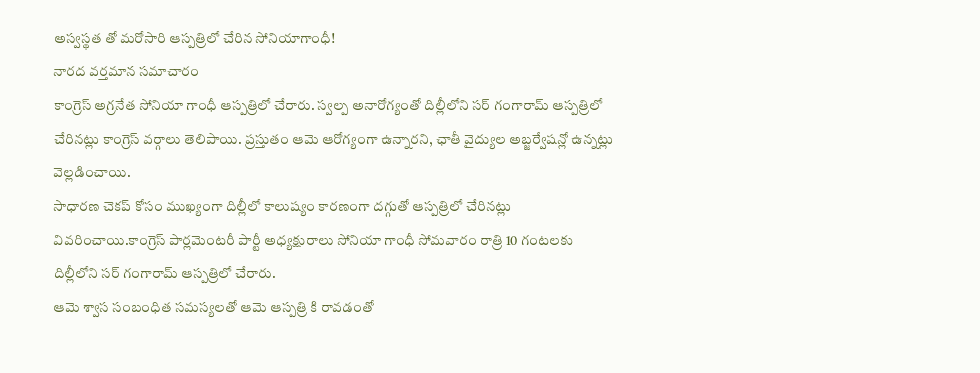అస్వస్థత తో మరోసారి ఆస్పత్రిలో చేరిన సోనియాగాంధీ!
నారద వర్తమాన సమాచారం
కాంగ్రెస్ అగ్రనేత సోనియా గాంధీ ఆస్పత్రిలో చేరారు. స్వల్ప అనారోగ్యంతో దిల్లీలోని సర్ గంగారామ్ ఆస్పత్రిలో చేరినట్లు కాంగ్రెస్ వర్గాలు తెలిపాయి. ప్రస్తుతం ఆమె ఆరోగ్యంగా ఉన్నారని, ఛాతీ వైద్యుల అబ్జర్వేషన్లో ఉన్నట్లు వెల్లడించాయి.
సాధారణ చెకప్ కోసం ముఖ్యంగా దిల్లీలో కాలుష్యం కారణంగా దగ్గుతో ఆస్పత్రిలో చేరినట్లు వివరించాయి.కాంగ్రెస్ పార్లమెంటరీ పార్టీ అధ్యక్షురాలు సోనియా గాంధీ సోమవారం రాత్రి 10 గంటలకు దిల్లీలోని సర్ గంగారామ్ ఆస్పత్రిలో చేరారు.
ఆమె శ్వాస సంబంధిత సమస్యలతో ఆమె ఆస్పత్రి కి రావడంతో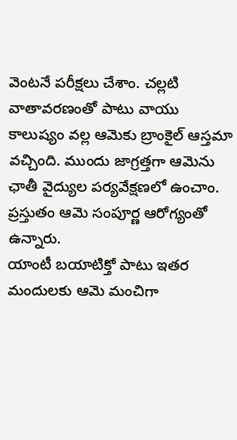వెంటనే పరీక్షలు చేశాం. చల్లటి వాతావరణంతో పాటు వాయు కాలుష్యం వల్ల ఆమెకు బ్రాంకైల్ ఆస్తమా వచ్చింది. ముందు జాగ్రత్తగా ఆమెను ఛాతీ వైద్యుల పర్యవేక్షణలో ఉంచాం. ప్రస్తుతం ఆమె సంపూర్ణ ఆరోగ్యంతో ఉన్నారు.
యాంటీ బయాటిక్తో పాటు ఇతర మందులకు ఆమె మంచిగా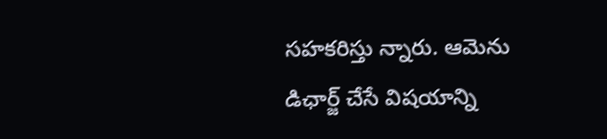సహకరిస్తు న్నారు. ఆమెను డిఛార్జ్ చేసే విషయాన్ని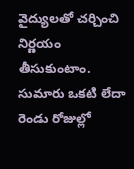వైద్యులతో చర్చించి నిర్ణయం తీసుకుంటాం. సుమారు ఒకటి లేదా రెండు రోజుల్లో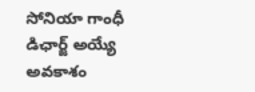సోనియా గాంధీ డిఛార్జ్ అయ్యే అవకాశం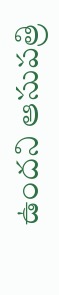ఉందని ఆసుపత్రి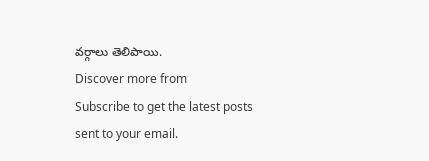వర్గాలు తెలిపాయి.
Discover more from
Subscribe to get the latest posts sent to your email.